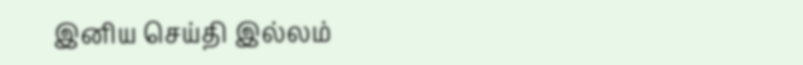இனிய செய்தி இல்லம்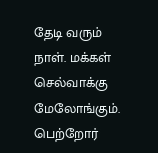தேடி வரும் நாள். மக்கள் செல்வாக்கு மேலோங்கும். பெற்றோர்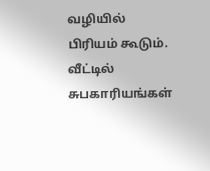வழியில் பிரியம் கூடும். வீட்டில் சுபகாரியங்கள்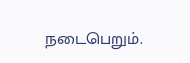நடைபெறும்.